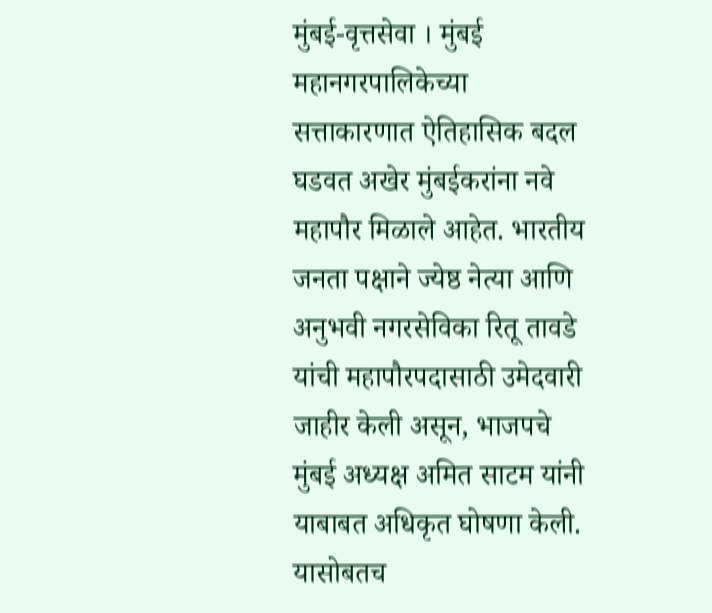मुंबई-वृत्तसेवा । मुंबई महानगरपालिकेच्या सत्ताकारणात ऐतिहासिक बदल घडवत अखेर मुंबईकरांना नवे महापौर मिळाले आहेत. भारतीय जनता पक्षाने ज्येष्ठ नेत्या आणि अनुभवी नगरसेविका रितू तावडे यांची महापौरपदासाठी उमेदवारी जाहीर केली असून, भाजपचे मुंबई अध्यक्ष अमित साटम यांनी याबाबत अधिकृत घोषणा केली. यासोबतच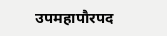उपमहापौरपद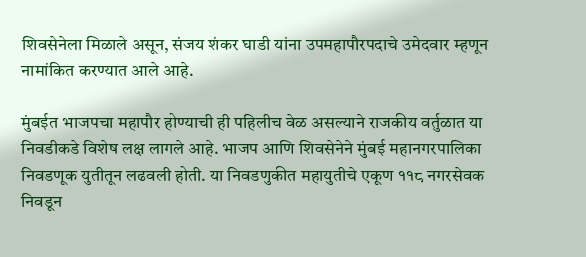शिवसेनेला मिळाले असून, संजय शंकर घाडी यांना उपमहापौरपदाचे उमेदवार म्हणून नामांकित करण्यात आले आहे.

मुंबईत भाजपचा महापौर होण्याची ही पहिलीच वेळ असल्याने राजकीय वर्तुळात या निवडीकडे विशेष लक्ष लागले आहे. भाजप आणि शिवसेनेने मुंबई महानगरपालिका निवडणूक युतीतून लढवली होती. या निवडणुकीत महायुतीचे एकूण ११८ नगरसेवक निवडून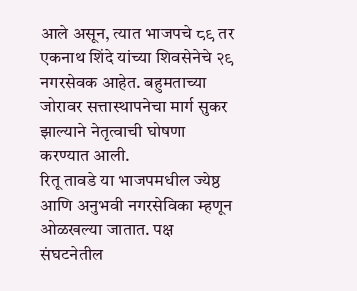आले असून, त्यात भाजपचे ८९ तर एकनाथ शिंदे यांच्या शिवसेनेचे २९ नगरसेवक आहेत. बहुमताच्या जोरावर सत्तास्थापनेचा मार्ग सुकर झाल्याने नेतृत्वाची घोषणा करण्यात आली.
रितू तावडे या भाजपमधील ज्येष्ठ आणि अनुभवी नगरसेविका म्हणून ओळखल्या जातात. पक्ष संघटनेतील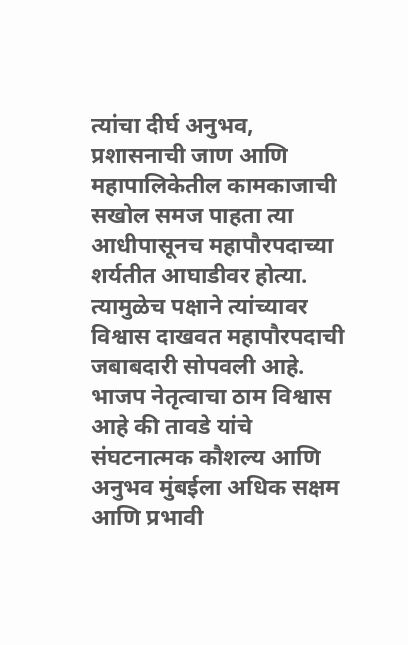त्यांचा दीर्घ अनुभव, प्रशासनाची जाण आणि महापालिकेतील कामकाजाची सखोल समज पाहता त्या आधीपासूनच महापौरपदाच्या शर्यतीत आघाडीवर होत्या. त्यामुळेच पक्षाने त्यांच्यावर विश्वास दाखवत महापौरपदाची जबाबदारी सोपवली आहे. भाजप नेतृत्वाचा ठाम विश्वास आहे की तावडे यांचे संघटनात्मक कौशल्य आणि अनुभव मुंबईला अधिक सक्षम आणि प्रभावी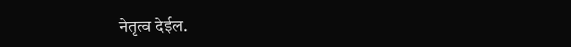नेतृत्व देईल.